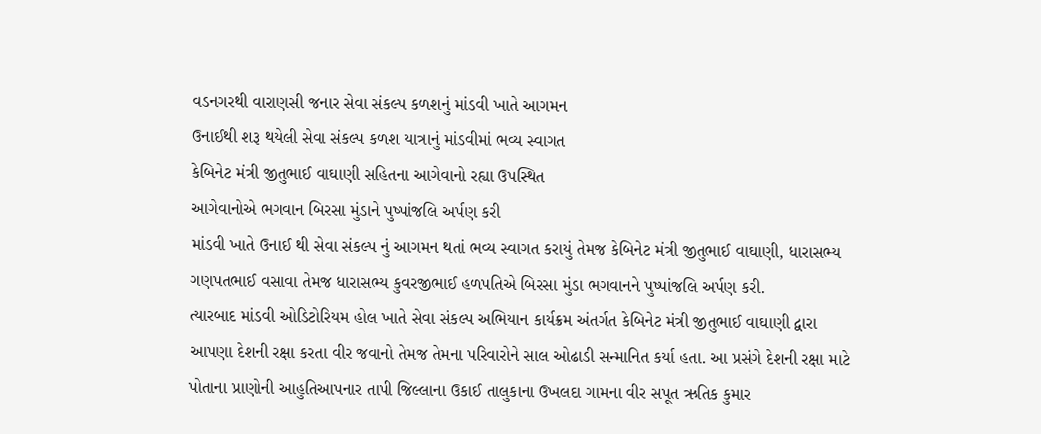વડનગરથી વારાણસી જનાર સેવા સંકલ્પ કળશનું માંડવી ખાતે આગમન
ઉનાઈથી શરૂ થયેલી સેવા સંકલ્પ કળશ યાત્રાનું માંડવીમાં ભવ્ય સ્વાગત
કેબિનેટ મંત્રી જીતુભાઈ વાઘાણી સહિતના આગેવાનો રહ્યા ઉપસ્થિત
આગેવાનોએ ભગવાન બિરસા મુંડાને પુષ્પાંજલિ અર્પણ કરી
માંડવી ખાતે ઉનાઈ થી સેવા સંકલ્પ નું આગમન થતાં ભવ્ય સ્વાગત કરાયું તેમજ કેબિનેટ મંત્રી જીતુભાઈ વાઘાણી, ધારાસભ્ય ગણપતભાઈ વસાવા તેમજ ધારાસભ્ય કુવરજીભાઈ હળપતિએ બિરસા મુંડા ભગવાનને પુષ્પાંજલિ અર્પણ કરી.
ત્યારબાદ માંડવી ઓડિટોરિયમ હોલ ખાતે સેવા સંકલ્પ અભિયાન કાર્યક્રમ અંતર્ગત કેબિનેટ મંત્રી જીતુભાઈ વાઘાણી દ્વારા આપણા દેશની રક્ષા કરતા વીર જવાનો તેમજ તેમના પરિવારોને સાલ ઓઢાડી સન્માનિત કર્યા હતા. આ પ્રસંગે દેશની રક્ષા માટે પોતાના પ્રાણોની આહુતિઆપનાર તાપી જિલ્લાના ઉકાઈ તાલુકાના ઉખલદા ગામના વીર સપૂત ઋતિક કુમાર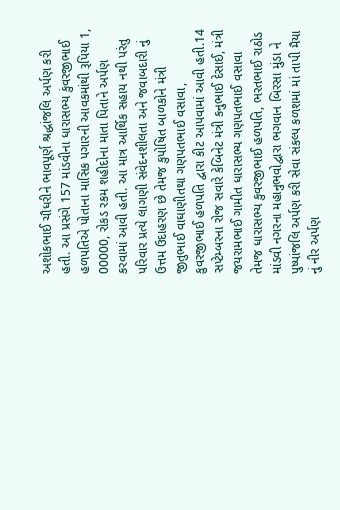અશોકભાઈ ચૌધરીને ભાવપૂર્ણ શ્રદ્ધાંજલિ અર્પણ કરી હતી. આ પ્રસંગે 157 માંડવીના ધારાસભ્ય કુંવરજીભાઈ હળપતિએ પોતાના માસિક પગારની આવકમાંથી રૂપિયા 1, 00000, રોકડ રકમ શહીદોના માતા પિતાને અર્પણ કરવામાં આવી હતી. આ માત્ર આર્થિક સહાય નથી પરંતુ પરિવાર પ્રત્યે લાગણી સંવેદનશીલતા અને જવાબદારી નું ઉત્તમ ઉદાહરણ છે તેમજ કુપોષિત બાળકોને મંત્રી જીતુભાઈ વાઘાણીતથા ગણપતભાઈ વસાવા, કુવરજીભાઈ હળપતિ દ્વારા કીટ આપવામાં આવી હતી.14 સપ્ટેમ્બરના રોજ સવારે કેબિનેટ મંત્રી કનુભાઈ દેસાઈ, મંત્રી જયરામભાઈ ગામીત ધારાસભ્ય ગણપતભાઈ વસાવા તેમજ ધારાસભ્ય કુવરજીભાઈ હળપતિ, ભરતભાઈ રાઠોડ માંડવી નગરના મહાનુભવોદ્વારા ભગવાન બિરસા મુંડા ને પુષ્પાંજલિ અર્પણ કરી સેવા સંકલ્પ કળશમાં માં તાપી મૈયા નું નીર અર્પણ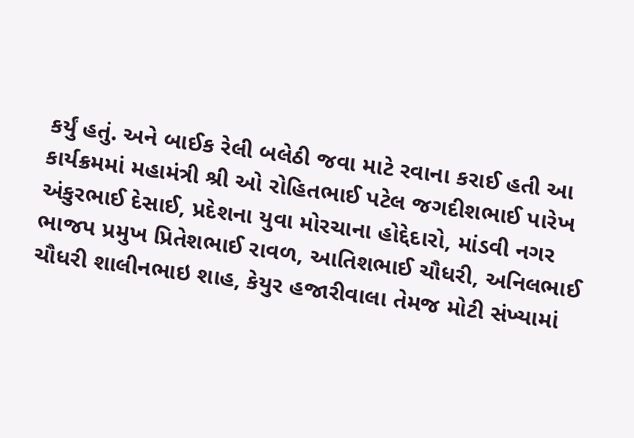કર્યું હતું. અને બાઈક રેલી બલેઠી જવા માટે રવાના કરાઈ હતી આ કાર્યક્રમમાં મહામંત્રી શ્રી ઓ રોહિતભાઈ પટેલ જગદીશભાઈ પારેખ અંકુરભાઈ દેસાઈ, પ્રદેશના યુવા મોરચાના હોદ્દેદારો, માંડવી નગર ભાજપ પ્રમુખ પ્રિતેશભાઈ રાવળ, આતિશભાઈ ચૌધરી, અનિલભાઈ ચૌધરી શાલીનભાઇ શાહ, કેયુર હજારીવાલા તેમજ મોટી સંખ્યામાં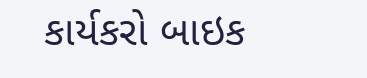કાર્યકરો બાઇક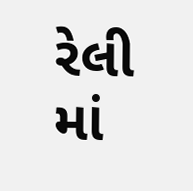રેલી માં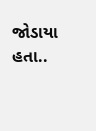જોડાયા હતા..